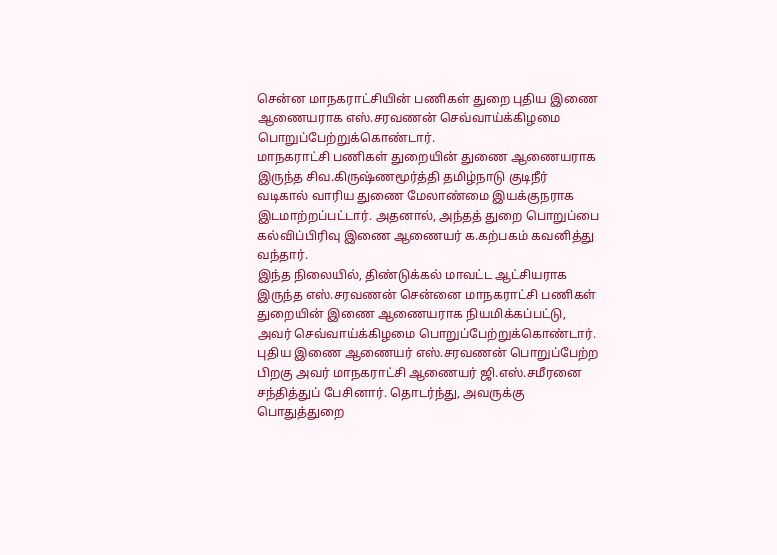சென்ன மாநகராட்சியின் பணிகள் துறை புதிய இணை ஆணையராக எஸ்.சரவணன் செவ்வாய்க்கிழமை பொறுப்பேற்றுக்கொண்டார்.
மாநகராட்சி பணிகள் துறையின் துணை ஆணையராக இருந்த சிவ.கிருஷ்ணமூர்த்தி தமிழ்நாடு குடிநீர் வடிகால் வாரிய துணை மேலாண்மை இயக்குநராக இடமாற்றப்பட்டார். அதனால், அந்தத் துறை பொறுப்பை கல்விப்பிரிவு இணை ஆணையர் க.கற்பகம் கவனித்து வந்தார்.
இந்த நிலையில், திண்டுக்கல் மாவட்ட ஆட்சியராக இருந்த எஸ்.சரவணன் சென்னை மாநகராட்சி பணிகள் துறையின் இணை ஆணையராக நியமிக்கப்பட்டு, அவர் செவ்வாய்க்கிழமை பொறுப்பேற்றுக்கொண்டார்.
புதிய இணை ஆணையர் எஸ்.சரவணன் பொறுப்பேற்ற பிறகு அவர் மாநகராட்சி ஆணையர் ஜி.எஸ்.சமீரனை சந்தித்துப் பேசினார். தொடர்ந்து, அவருக்கு பொதுத்துறை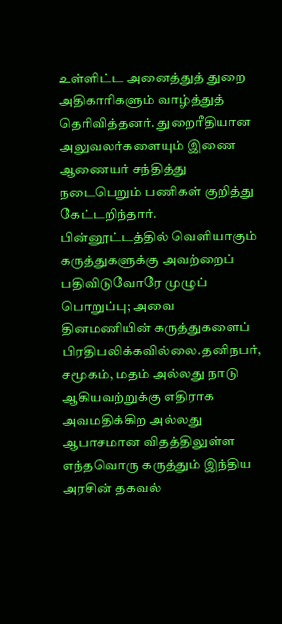உள்ளிட்ட அனைத்துத் துறை அதிகாரிகளும் வாழ்த்துத் தெரிவித்தனர். துறைரீதியான அலுவலர்களையும் இணை ஆணையர் சந்தித்து நடைபெறும் பணிகள் குறித்து கேட்டறிந்தார்.
பின்னூட்டத்தில் வெளியாகும் கருத்துகளுக்கு அவற்றைப் பதிவிடுவோரே முழுப் பொறுப்பு; அவை தினமணியின் கருத்துகளைப் பிரதிபலிக்கவில்லை.தனிநபர், சமூகம், மதம் அல்லது நாடு ஆகியவற்றுக்கு எதிராக அவமதிக்கிற அல்லது ஆபாசமான விதத்திலுள்ள எந்தவொரு கருத்தும் இந்திய அரசின் தகவல்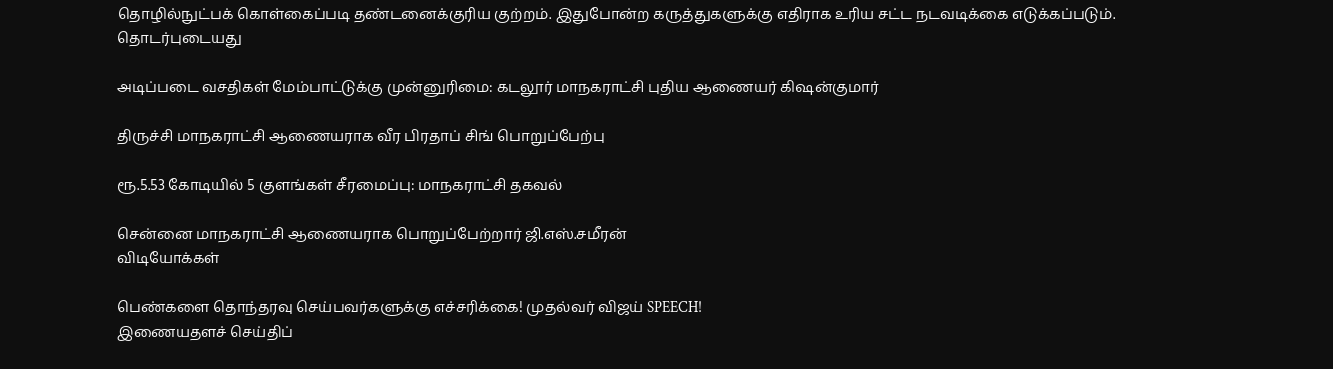தொழில்நுட்பக் கொள்கைப்படி தண்டனைக்குரிய குற்றம். இதுபோன்ற கருத்துகளுக்கு எதிராக உரிய சட்ட நடவடிக்கை எடுக்கப்படும்.
தொடர்புடையது

அடிப்படை வசதிகள் மேம்பாட்டுக்கு முன்னுரிமை: கடலூர் மாநகராட்சி புதிய ஆணையர் கிஷன்குமார்

திருச்சி மாநகராட்சி ஆணையராக வீர பிரதாப் சிங் பொறுப்பேற்பு

ரூ.5.53 கோடியில் 5 குளங்கள் சீரமைப்பு: மாநகராட்சி தகவல்

சென்னை மாநகராட்சி ஆணையராக பொறுப்பேற்றார் ஜி.எஸ்.சமீரன்
விடியோக்கள்

பெண்களை தொந்தரவு செய்பவர்களுக்கு எச்சரிக்கை! முதல்வர் விஜய் SPEECH!
இணையதளச் செய்திப்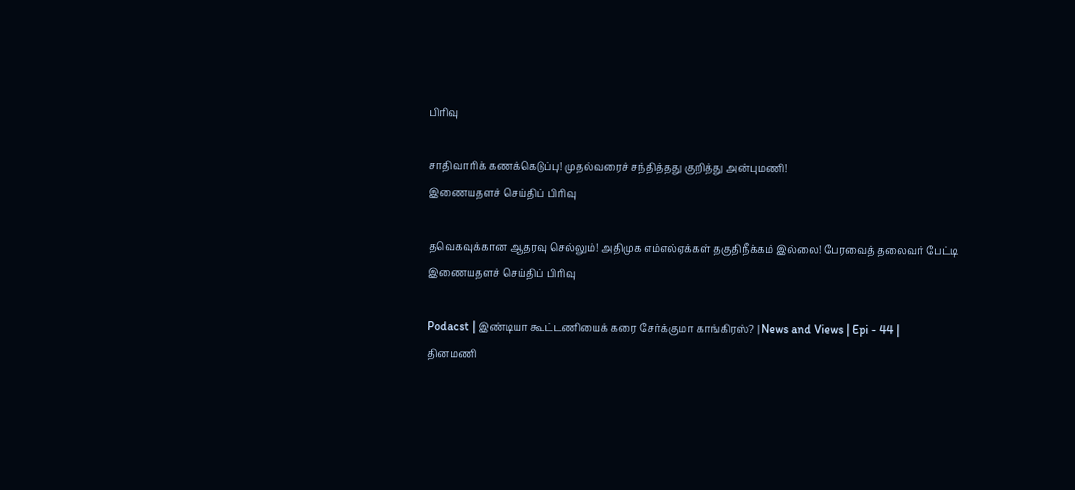பிரிவு

சாதிவாரிக் கணக்கெடுப்பு! முதல்வரைச் சந்தித்தது குறித்து அன்புமணி!
இணையதளச் செய்திப் பிரிவு

தவெகவுக்கான ஆதரவு செல்லும்! அதிமுக எம்எல்ஏக்கள் தகுதிநீக்கம் இல்லை! பேரவைத் தலைவர் பேட்டி
இணையதளச் செய்திப் பிரிவு

Podacst | இண்டியா கூட்டணியைக் கரை சேர்க்குமா காங்கிரஸ்? | News and Views | Epi - 44 |
தினமணி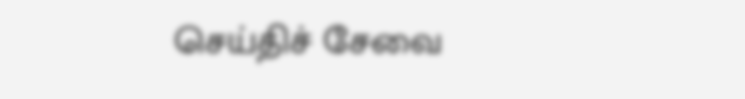செய்திச் சேவை